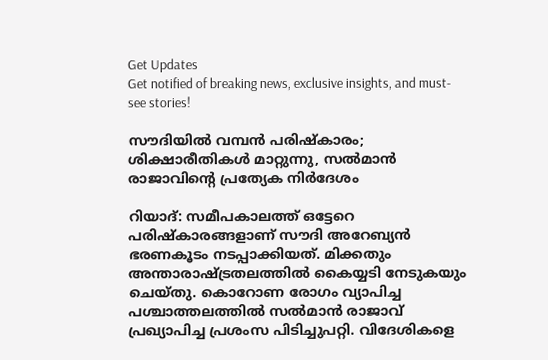Get Updates
Get notified of breaking news, exclusive insights, and must-see stories!

സൗദിയില്‍ വമ്പന്‍ പരിഷ്‌കാരം; ശിക്ഷാരീതികള്‍ മാറ്റുന്നു, സല്‍മാന്‍ രാജാവിന്റെ പ്രത്യേക നിര്‍ദേശം

റിയാദ്: സമീപകാലത്ത് ഒട്ടേറെ പരിഷ്‌കാരങ്ങളാണ് സൗദി അറേബ്യന്‍ ഭരണകൂടം നടപ്പാക്കിയത്. മിക്കതും അന്താരാഷ്ട്രതലത്തില്‍ കൈയ്യടി നേടുകയും ചെയ്തു. കൊറോണ രോഗം വ്യാപിച്ച പശ്ചാത്തലത്തില്‍ സല്‍മാന്‍ രാജാവ് പ്രഖ്യാപിച്ച പ്രശംസ പിടിച്ചുപറ്റി. വിദേശികളെ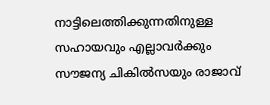നാട്ടിലെത്തിക്കുന്നതിനുള്ള സഹായവും എല്ലാവര്‍ക്കും സൗജന്യ ചികില്‍സയും രാജാവ്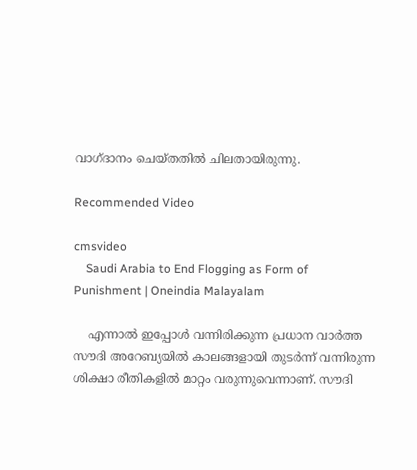വാഗ്ദാനം ചെയ്തതില്‍ ചിലതായിരുന്നു.

Recommended Video

cmsvideo
    Saudi Arabia to End Flogging as Form of Punishment | Oneindia Malayalam

    എന്നാല്‍ ഇപ്പോള്‍ വന്നിരിക്കുന്ന പ്രധാന വാര്‍ത്ത സൗദി അറേബ്യയില്‍ കാലങ്ങളായി തുടര്‍ന്ന് വന്നിരുന്ന ശിക്ഷാ രീതികളില്‍ മാറ്റം വരുന്നുവെന്നാണ്. സൗദി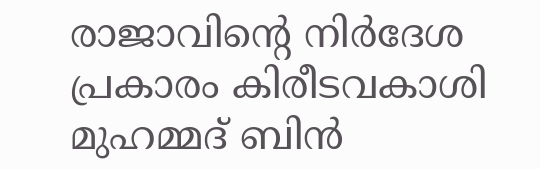രാജാവിന്റെ നിര്‍ദേശ പ്രകാരം കിരീടവകാശി മുഹമ്മദ് ബിന്‍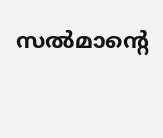സല്‍മാന്റെ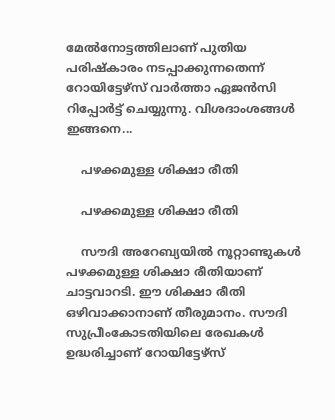മേല്‍നോട്ടത്തിലാണ് പുതിയ പരിഷ്‌കാരം നടപ്പാക്കുന്നതെന്ന് റോയിട്ടേഴ്‌സ് വാര്‍ത്താ ഏജന്‍സി റിപ്പോര്‍ട്ട് ചെയ്യുന്നു. വിശദാംശങ്ങള്‍ ഇങ്ങനെ...

    പഴക്കമുള്ള ശിക്ഷാ രീതി

    പഴക്കമുള്ള ശിക്ഷാ രീതി

    സൗദി അറേബ്യയില്‍ നൂറ്റാണ്ടുകള്‍ പഴക്കമുള്ള ശിക്ഷാ രീതിയാണ് ചാട്ടവാറടി. ഈ ശിക്ഷാ രീതി ഒഴിവാക്കാനാണ് തീരുമാനം. സൗദി സുപ്രീംകോടതിയിലെ രേഖകള്‍ ഉദ്ധരിച്ചാണ് റോയിട്ടേഴ്‌സ്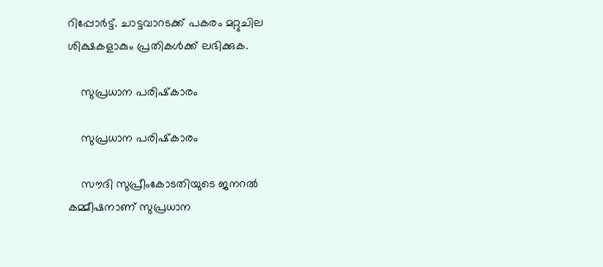റിപ്പോര്‍ട്ട്. ചാട്ടവാറടക്ക് പകരം മറ്റുചില ശിക്ഷകളാകും പ്രതികള്‍ക്ക് ലഭിക്കുക.

    സുപ്രധാന പരിഷ്‌കാരം

    സുപ്രധാന പരിഷ്‌കാരം

    സൗദി സുപ്രീംകോടതിയുടെ ജനറല്‍ കമ്മീഷനാണ് സുപ്രധാന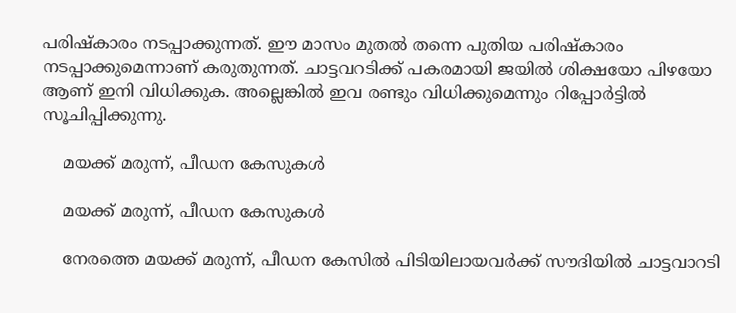പരിഷ്‌കാരം നടപ്പാക്കുന്നത്. ഈ മാസം മുതല്‍ തന്നെ പുതിയ പരിഷ്‌കാരം നടപ്പാക്കുമെന്നാണ് കരുതുന്നത്. ചാട്ടവറടിക്ക് പകരമായി ജയില്‍ ശിക്ഷയോ പിഴയോ ആണ് ഇനി വിധിക്കുക. അല്ലെങ്കില്‍ ഇവ രണ്ടും വിധിക്കുമെന്നും റിപ്പോര്‍ട്ടില്‍ സൂചിപ്പിക്കുന്നു.

    മയക്ക് മരുന്ന്, പീഡന കേസുകള്‍

    മയക്ക് മരുന്ന്, പീഡന കേസുകള്‍

    നേരത്തെ മയക്ക് മരുന്ന്, പീഡന കേസില്‍ പിടിയിലായവര്‍ക്ക് സൗദിയില്‍ ചാട്ടവാറടി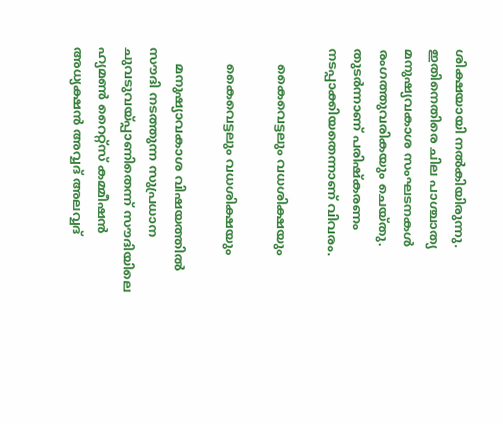ശിക്ഷയായി നല്‍കിയിരുന്നു. ഇതിനെതിരെ ചില പാശ്ചാത്യ മനുഷ്യവകാശ സംഘടനകള്‍ രംഗത്തുവരികയും ചെയ്തു. തുടര്‍ന്നാണ് പരിഷ്‌കരണം നടപ്പാക്കിയതെന്നാണ് വിവരം.

    കൈവെട്ടലും വധശിക്ഷയും

    കൈവെട്ടലും വധശിക്ഷയും

    മനുഷ്യാവകാശ വിഷയത്തില്‍ സൗദി നടത്തുന്ന സുപ്രധാന ചുവടുവയ്പ്പാണിതെന്ന് സൗദിയിലെ ഹ്യമണ്‍ റൈറ്റ്‌സ് കമ്മീഷന്‍ അധ്യക്ഷന്‍ അവ്വദ് അലവ്വദ്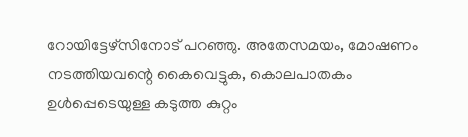റോയിട്ടേഴ്‌സിനോട് പറഞ്ഞു. അതേസമയം, മോഷണം നടത്തിയവന്റെ കൈവെട്ടുക, കൊലപാതകം ഉള്‍പ്പെടെയുള്ള കടുത്ത കുറ്റം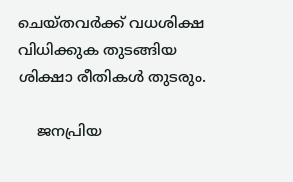ചെയ്തവര്‍ക്ക് വധശിക്ഷ വിധിക്കുക തുടങ്ങിയ ശിക്ഷാ രീതികള്‍ തുടരും.

    ജനപ്രിയ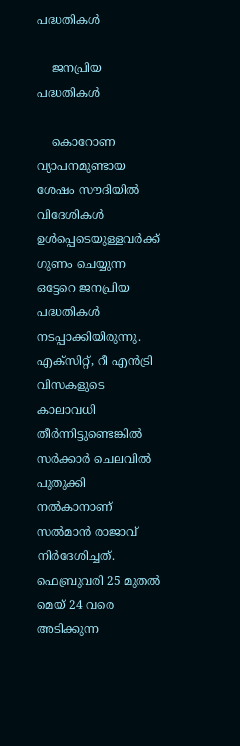പദ്ധതികള്‍

    ജനപ്രിയ പദ്ധതികള്‍

    കൊറോണ വ്യാപനമുണ്ടായ ശേഷം സൗദിയില്‍ വിദേശികള്‍ ഉള്‍പ്പെടെയുള്ളവര്‍ക്ക് ഗുണം ചെയ്യുന്ന ഒട്ടേറെ ജനപ്രിയ പദ്ധതികള്‍ നടപ്പാക്കിയിരുന്നു. എക്‌സിറ്റ്, റീ എന്‍ട്രി വിസകളുടെ കാലാവധി തീര്‍ന്നിട്ടുണ്ടെങ്കില്‍ സര്‍ക്കാര്‍ ചെലവില്‍ പുതുക്കി നല്‍കാനാണ് സല്‍മാന്‍ രാജാവ് നിര്‍ദേശിച്ചത്. ഫെബ്രുവരി 25 മുതല്‍ മെയ് 24 വരെ അടിക്കുന്ന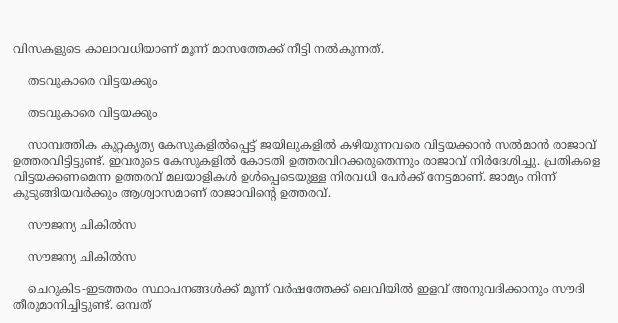വിസകളുടെ കാലാവധിയാണ് മൂന്ന് മാസത്തേക്ക് നീട്ടി നല്‍കുന്നത്.

    തടവുകാരെ വിട്ടയക്കും

    തടവുകാരെ വിട്ടയക്കും

    സാമ്പത്തിക കുറ്റകൃത്യ കേസുകളില്‍പ്പെട്ട് ജയിലുകളില്‍ കഴിയുന്നവരെ വിട്ടയക്കാന്‍ സല്‍മാന്‍ രാജാവ് ഉത്തരവിട്ടിട്ടുണ്ട്. ഇവരുടെ കേസുകളില്‍ കോടതി ഉത്തരവിറക്കരുതെന്നും രാജാവ് നിര്‍ദേശിച്ചു. പ്രതികളെ വിട്ടയക്കണമെന്ന ഉത്തരവ് മലയാളികള്‍ ഉള്‍പ്പെടെയുള്ള നിരവധി പേര്‍ക്ക് നേട്ടമാണ്. ജാമ്യം നിന്ന് കുടുങ്ങിയവര്‍ക്കും ആശ്വാസമാണ് രാജാവിന്റെ ഉത്തരവ്.

    സൗജന്യ ചികില്‍സ

    സൗജന്യ ചികില്‍സ

    ചെറുകിട-ഇടത്തരം സ്ഥാപനങ്ങള്‍ക്ക് മൂന്ന് വര്‍ഷത്തേക്ക് ലെവിയില്‍ ഇളവ് അനുവദിക്കാനും സൗദി തീരുമാനിച്ചിട്ടുണ്ട്. ഒമ്പത്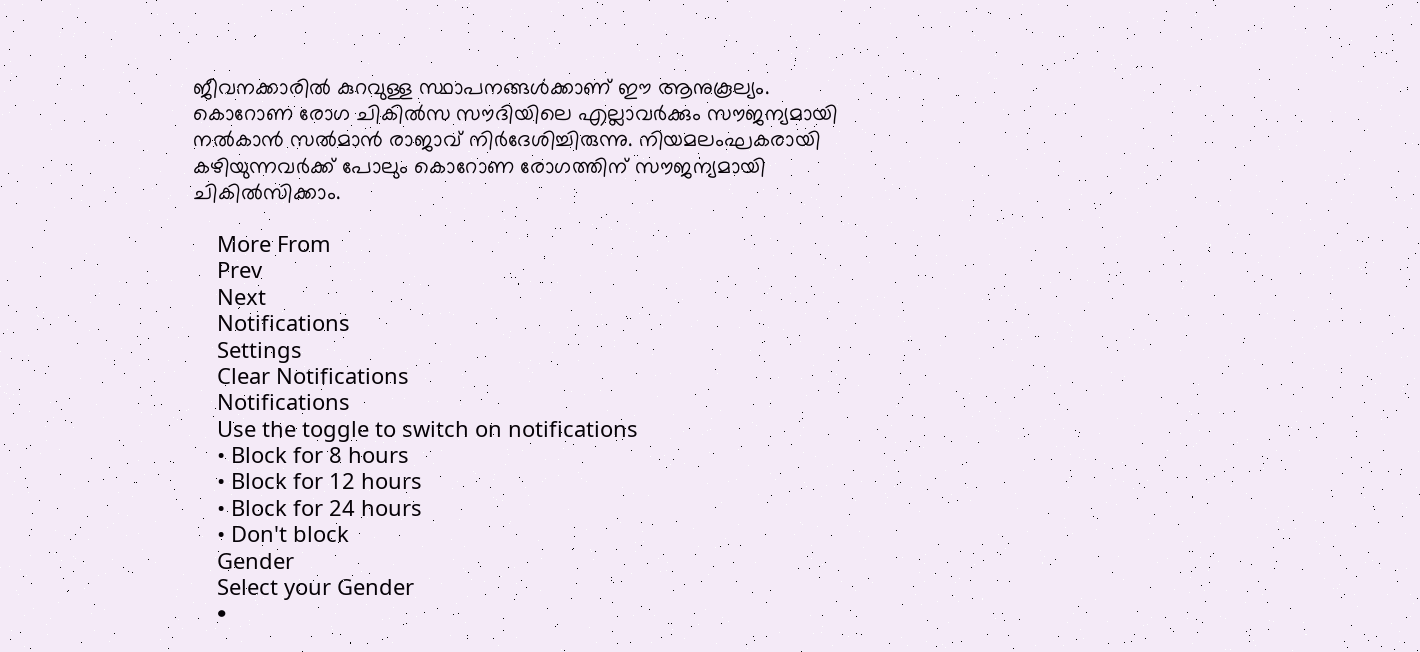ജീവനക്കാരില്‍ കുറവുള്ള സ്ഥാപനങ്ങള്‍ക്കാണ് ഈ ആനുകൂല്യം. കൊറോണ രോഗ ചികില്‍സ സൗദിയിലെ എല്ലാവര്‍ക്കും സൗജന്യമായി നല്‍കാന്‍ സല്‍മാന്‍ രാജാവ് നിര്‍ദേശിച്ചിരുന്നു. നിയമലംഘകരായി കഴിയുന്നവര്‍ക്ക് പോലും കൊറോണ രോഗത്തിന് സൗജന്യമായി ചികില്‍സിക്കാം.

    More From
    Prev
    Next
    Notifications
    Settings
    Clear Notifications
    Notifications
    Use the toggle to switch on notifications
    • Block for 8 hours
    • Block for 12 hours
    • Block for 24 hours
    • Don't block
    Gender
    Select your Gender
    •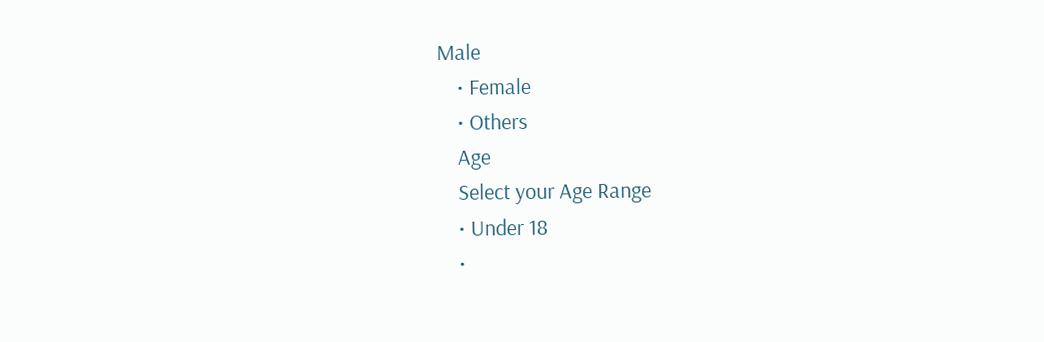Male
    • Female
    • Others
    Age
    Select your Age Range
    • Under 18
    •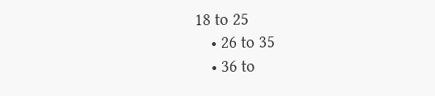18 to 25
    • 26 to 35
    • 36 to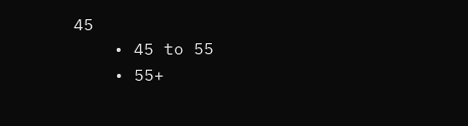45
    • 45 to 55
    • 55+